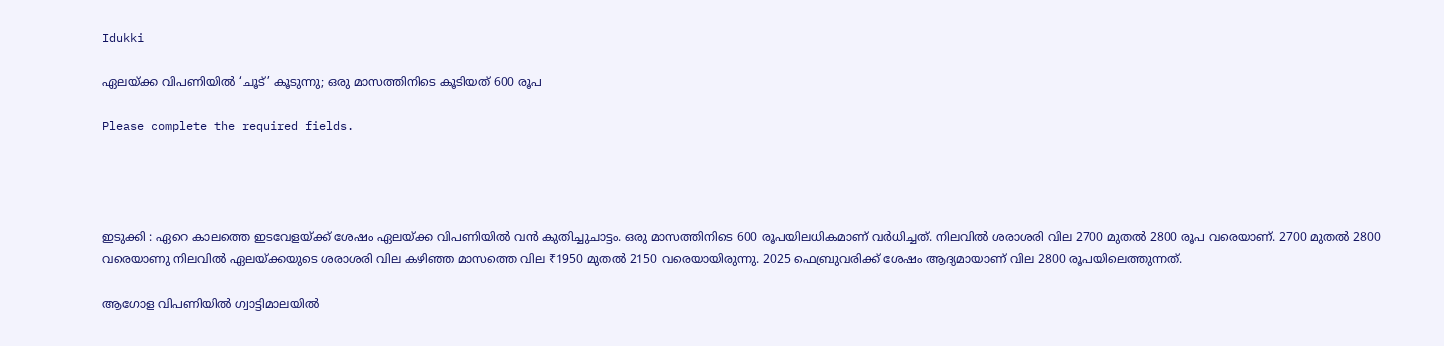Idukki

ഏലയ്ക്ക വിപണിയിൽ ‘ചൂട്’ കൂടുന്നു; ഒരു മാസത്തിനിടെ കൂടിയത് 600 രൂപ

Please complete the required fields.




ഇടുക്കി : ഏറെ കാലത്തെ ഇടവേളയ്ക്ക് ശേഷം ഏലയ്ക്ക വിപണിയിൽ വൻ കുതിച്ചുചാട്ടം. ഒരു മാസത്തിനിടെ 600 രൂപയിലധികമാണ് വർധിച്ചത്. നിലവിൽ ശരാശരി വില 2700 മുതൽ 2800 രൂപ വരെയാണ്. 2700 മുതൽ 2800 വരെയാണു നിലവിൽ ഏലയ്ക്കയുടെ ശരാശരി വില കഴിഞ്ഞ മാസത്തെ വില ₹1950 മുതൽ 2150 വരെയായിരുന്നു. 2025 ഫെബ്രുവരിക്ക് ശേഷം ആദ്യമായാണ് വില 2800 രൂപയിലെത്തുന്നത്.

ആഗോള വിപണിയിൽ ഗ്വാട്ടിമാലയിൽ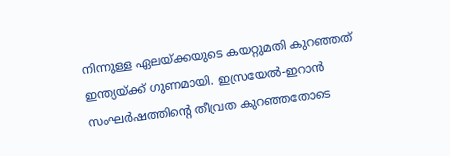നിന്നുള്ള ഏലയ്ക്കയുടെ കയറ്റുമതി കുറഞ്ഞത് ഇന്ത്യയ്ക്ക് ഗുണമായി. ഇസ്രയേൽ-ഇറാൻ സംഘർഷത്തിന്റെ തീവ്രത കുറഞ്ഞതോടെ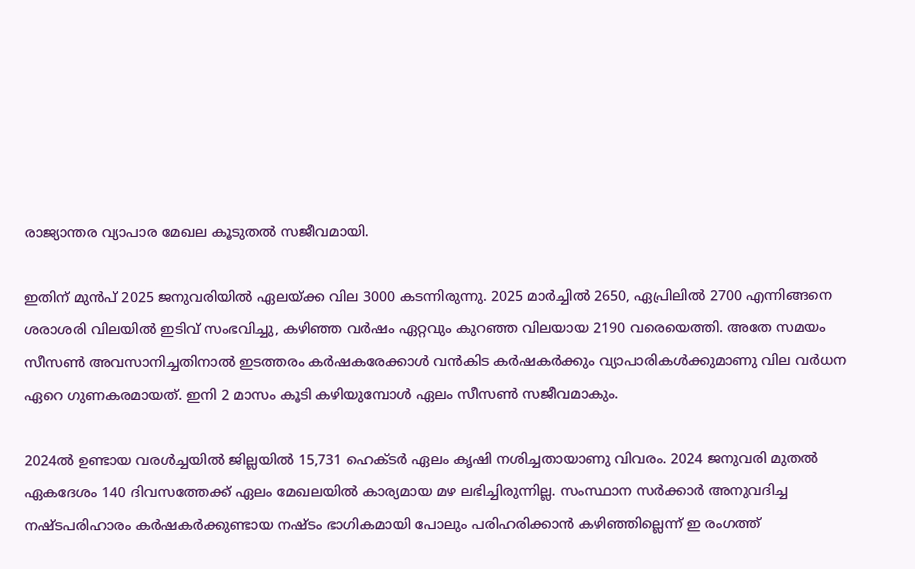രാജ്യാന്തര വ്യാപാര മേഖല കൂടുതൽ സജീവമായി.

ഇതിന് മുൻപ് 2025 ജനുവരിയിൽ ഏലയ്ക്ക വില 3000 കടന്നിരുന്നു. 2025 മാർച്ചിൽ 2650, ഏപ്രിലിൽ 2700 എന്നിങ്ങനെ ശരാശരി വിലയിൽ ഇടിവ് സംഭവിച്ചു, കഴിഞ്ഞ വർഷം ഏറ്റവും കുറഞ്ഞ വിലയായ 2190 വരെയെത്തി. അതേ സമയം സീസൺ അവസാനിച്ചതിനാൽ ഇടത്തരം കർഷകരേക്കാൾ വൻകിട കർഷകർക്കും വ്യാപാരികൾക്കുമാണു വില വർധന ഏറെ ഗുണകരമായത്. ഇനി 2 മാസം കൂടി കഴിയുമ്പോൾ ഏലം സീസൺ സജീവമാകും.

2024ൽ ഉണ്ടായ വരൾച്ചയിൽ ജില്ലയിൽ 15,731 ഹെക്ടർ ഏലം കൃഷി നശിച്ചതായാണു വിവരം. 2024 ജനുവരി മുതൽ ഏകദേശം 140 ദിവസത്തേക്ക് ഏലം മേഖലയിൽ കാര്യമായ മഴ ലഭിച്ചിരുന്നില്ല. സംസ്ഥാന സർക്കാർ അനുവദിച്ച നഷ്ടപരിഹാരം കർഷകർക്കുണ്ടായ നഷ്ടം ഭാഗികമായി പോലും പരിഹരിക്കാൻ കഴിഞ്ഞില്ലെന്ന് ഇ രംഗത്ത്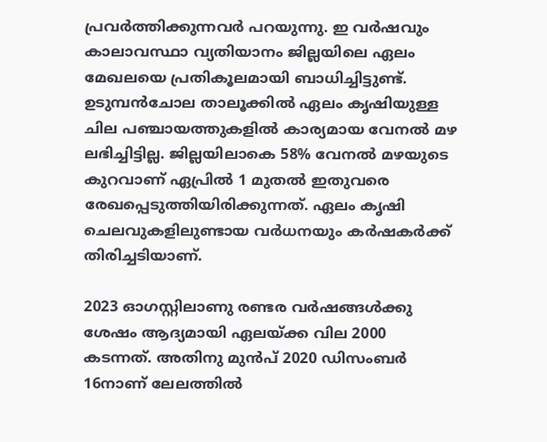പ്രവർത്തിക്കുന്നവർ പറയുന്നു. ഇ വർഷവും കാലാവസ്ഥാ വ്യതിയാനം ജില്ലയിലെ ഏലം മേഖലയെ പ്രതികൂലമായി ബാധിച്ചിട്ടുണ്ട്. ഉടുമ്പൻചോല താലൂക്കിൽ ഏലം കൃഷിയുള്ള ചില പഞ്ചായത്തുകളിൽ കാര്യമായ വേനൽ മഴ ലഭിച്ചിട്ടില്ല. ജില്ലയിലാകെ 58% വേനൽ മഴയുടെ കുറവാണ് ഏപ്രിൽ 1 മുതൽ ഇതുവരെ രേഖപ്പെടുത്തിയിരിക്കുന്നത്. ഏലം കൃഷി ചെലവുകളിലുണ്ടായ വർധനയും കർഷകർക്ക് തിരിച്ചടിയാണ്.

2023 ഓഗസ്റ്റിലാണു രണ്ടര വർഷങ്ങൾക്കു ശേഷം ആദ്യമായി ഏലയ്ക്ക വില 2000 കടന്നത്. അതിനു മുൻപ് 2020 ഡിസംബർ 16നാണ് ലേലത്തിൽ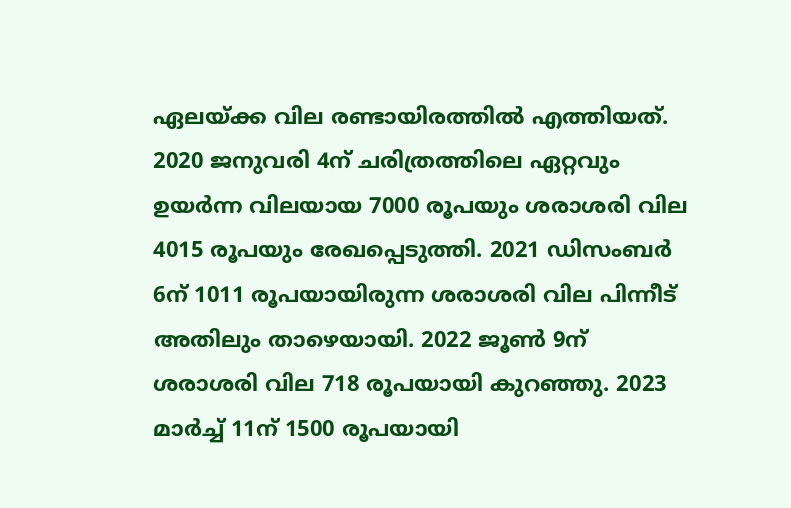ഏലയ്ക്ക വില രണ്ടായിരത്തിൽ എത്തിയത്. 2020 ജനുവരി 4ന് ചരിത്രത്തിലെ ഏറ്റവും ഉയർന്ന വിലയായ 7000 രൂപയും ശരാശരി വില 4015 രൂപയും രേഖപ്പെടുത്തി. 2021 ഡിസംബർ 6ന് 1011 രൂപയായിരുന്ന ശരാശരി വില പിന്നീട് അതിലും താഴെയായി. 2022 ജൂൺ 9ന് ശരാശരി വില 718 രൂപയായി കുറഞ്ഞു. 2023 മാർച്ച് 11ന് 1500 രൂപയായി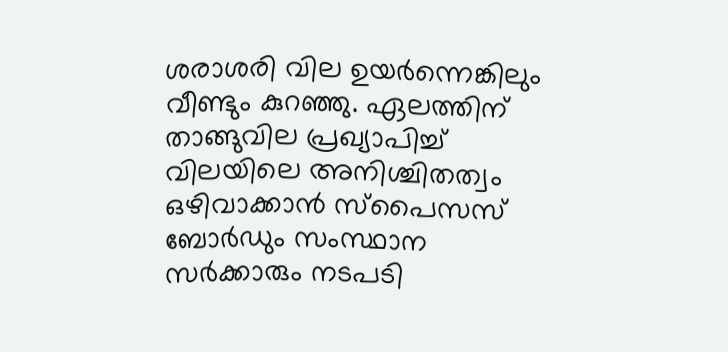ശരാശരി വില ഉയർന്നെങ്കിലും വീണ്ടും കുറഞ്ഞു. ഏലത്തിന് താങ്ങുവില പ്രഖ്യാപിച്ച് വിലയിലെ അനിശ്ചിതത്വം ഒഴിവാക്കാൻ സ്പൈസസ് ബോർഡും സംസ്ഥാന സർക്കാരും നടപടി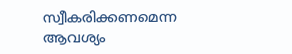സ്വീകരിക്കണമെന്ന ആവശ്യം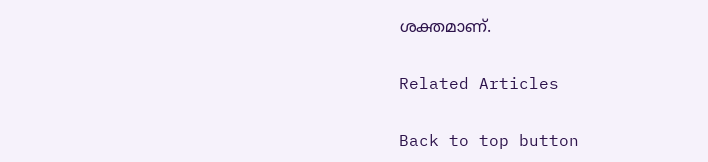ശക്തമാണ്.

Related Articles

Back to top button